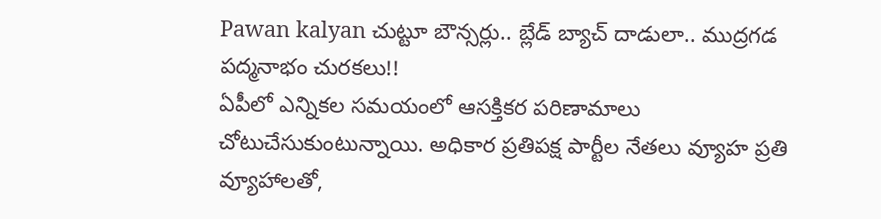Pawan kalyan చుట్టూ బౌన్సర్లు.. బ్లేడ్ బ్యాచ్ దాడులా.. ముద్రగడ పద్మనాభం చురకలు!!
ఏపీలో ఎన్నికల సమయంలో ఆసక్తికర పరిణామాలు చోటుచేసుకుంటున్నాయి. అధికార ప్రతిపక్ష పార్టీల నేతలు వ్యూహ ప్రతి వ్యూహాలతో,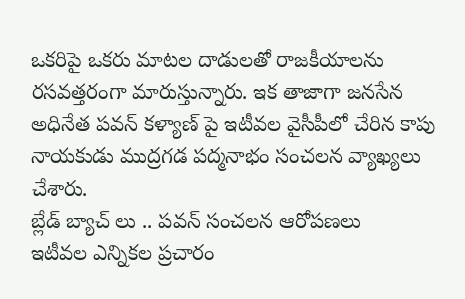ఒకరిపై ఒకరు మాటల దాడులతో రాజకీయాలను రసవత్తరంగా మారుస్తున్నారు. ఇక తాజాగా జనసేన అధినేత పవన్ కళ్యాణ్ పై ఇటీవల వైసీపీలో చేరిన కాపు నాయకుడు ముద్రగడ పద్మనాభం సంచలన వ్యాఖ్యలు చేశారు.
బ్లేడ్ బ్యాచ్ లు .. పవన్ సంచలన ఆరోపణలు
ఇటీవల ఎన్నికల ప్రచారం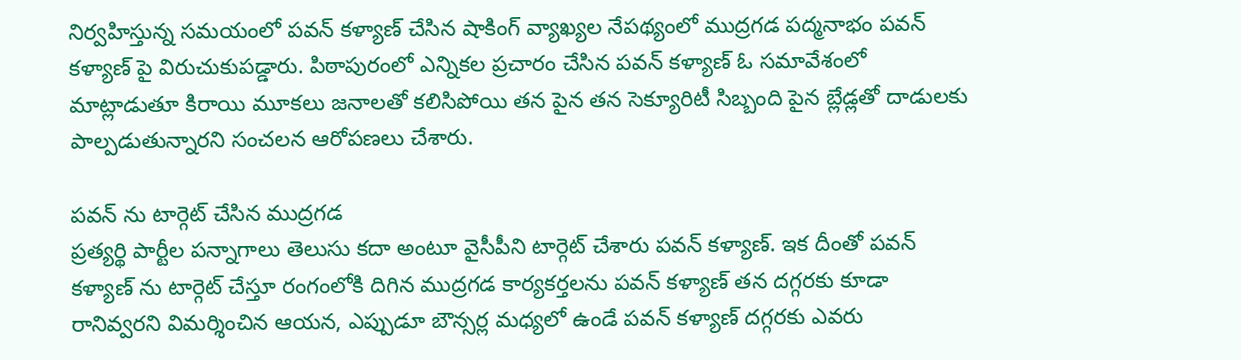నిర్వహిస్తున్న సమయంలో పవన్ కళ్యాణ్ చేసిన షాకింగ్ వ్యాఖ్యల నేపథ్యంలో ముద్రగడ పద్మనాభం పవన్ కళ్యాణ్ పై విరుచుకుపడ్డారు. పిఠాపురంలో ఎన్నికల ప్రచారం చేసిన పవన్ కళ్యాణ్ ఓ సమావేశంలో మాట్లాడుతూ కిరాయి మూకలు జనాలతో కలిసిపోయి తన పైన తన సెక్యూరిటీ సిబ్బంది పైన బ్లేడ్లతో దాడులకు పాల్పడుతున్నారని సంచలన ఆరోపణలు చేశారు.

పవన్ ను టార్గెట్ చేసిన ముద్రగడ
ప్రత్యర్థి పార్టీల పన్నాగాలు తెలుసు కదా అంటూ వైసీపీని టార్గెట్ చేశారు పవన్ కళ్యాణ్. ఇక దీంతో పవన్ కళ్యాణ్ ను టార్గెట్ చేస్తూ రంగంలోకి దిగిన ముద్రగడ కార్యకర్తలను పవన్ కళ్యాణ్ తన దగ్గరకు కూడా రానివ్వరని విమర్శించిన ఆయన, ఎప్పుడూ బౌన్సర్ల మధ్యలో ఉండే పవన్ కళ్యాణ్ దగ్గరకు ఎవరు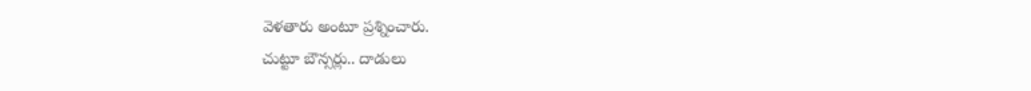వెళతారు అంటూ ప్రశ్నించారు.
చుట్టూ బౌన్సర్లు.. దాడులు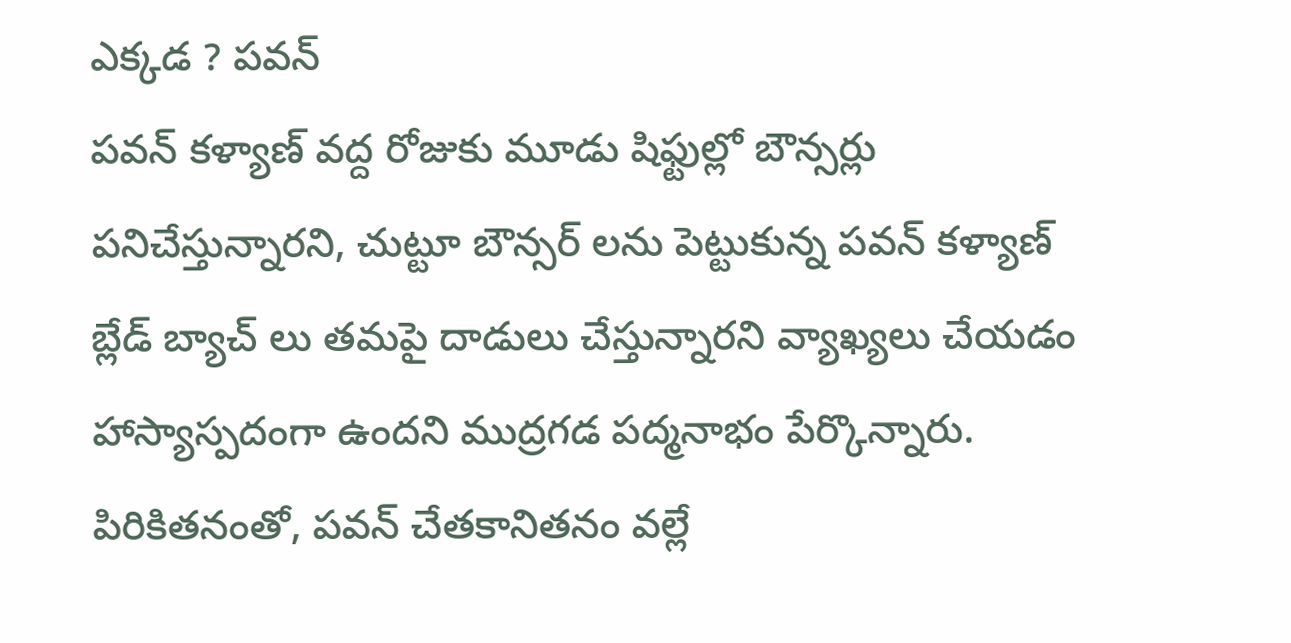ఎక్కడ ? పవన్
పవన్ కళ్యాణ్ వద్ద రోజుకు మూడు షిఫ్టుల్లో బౌన్సర్లు పనిచేస్తున్నారని, చుట్టూ బౌన్సర్ లను పెట్టుకున్న పవన్ కళ్యాణ్ బ్లేడ్ బ్యాచ్ లు తమపై దాడులు చేస్తున్నారని వ్యాఖ్యలు చేయడం హాస్యాస్పదంగా ఉందని ముద్రగడ పద్మనాభం పేర్కొన్నారు. పిరికితనంతో, పవన్ చేతకానితనం వల్లే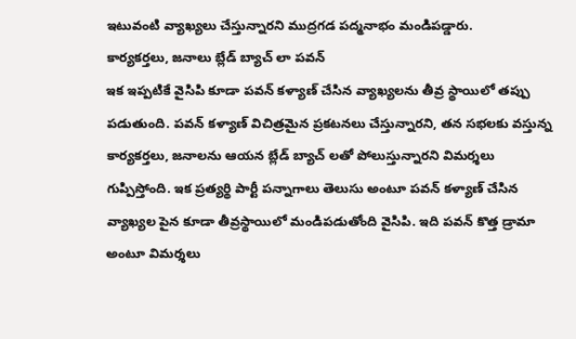ఇటువంటి వ్యాఖ్యలు చేస్తున్నారని ముద్రగడ పద్మనాభం మండిపడ్డారు.
కార్యకర్తలు, జనాలు బ్లేడ్ బ్యాచ్ లా పవన్
ఇక ఇప్పటికే వైసిపి కూడా పవన్ కళ్యాణ్ చేసిన వ్యాఖ్యలను తీవ్ర స్థాయిలో తప్పు పడుతుంది. పవన్ కళ్యాణ్ విచిత్రమైన ప్రకటనలు చేస్తున్నారని, తన సభలకు వస్తున్న కార్యకర్తలు, జనాలను ఆయన బ్లేడ్ బ్యాచ్ లతో పోలుస్తున్నారని విమర్శలు గుప్పిస్తోంది. ఇక ప్రత్యర్థి పార్టీ పన్నాగాలు తెలుసు అంటూ పవన్ కళ్యాణ్ చేసిన వ్యాఖ్యల పైన కూడా తీవ్రస్థాయిలో మండిపడుతోంది వైసిపి. ఇది పవన్ కొత్త డ్రామా అంటూ విమర్శలు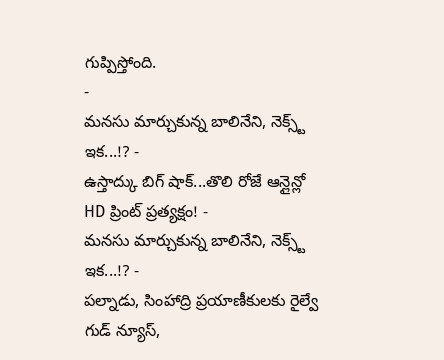గుప్పిస్తోంది.
-
మనసు మార్చుకున్న బాలినేని, నెక్స్ట్ ఇక...!? -
ఉస్తాద్కు బిగ్ షాక్...తొలి రోజే ఆన్లైన్లో HD ప్రింట్ ప్రత్యక్షం! -
మనసు మార్చుకున్న బాలినేని, నెక్స్ట్ ఇక...!? -
పల్నాడు, సింహాద్రి ప్రయాణీకులకు రైల్వే గుడ్ న్యూస్,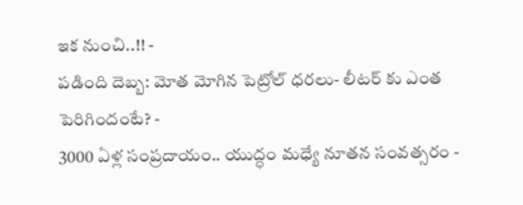ఇక నుంచి..!! -
పడింది దెబ్బ: మోత మోగిన పెట్రోల్ ధరలు- లీటర్ కు ఎంత పెరిగిందంటే? -
3000 ఏళ్ల సంప్రదాయం.. యుద్ధం మధ్యే నూతన సంవత్సరం -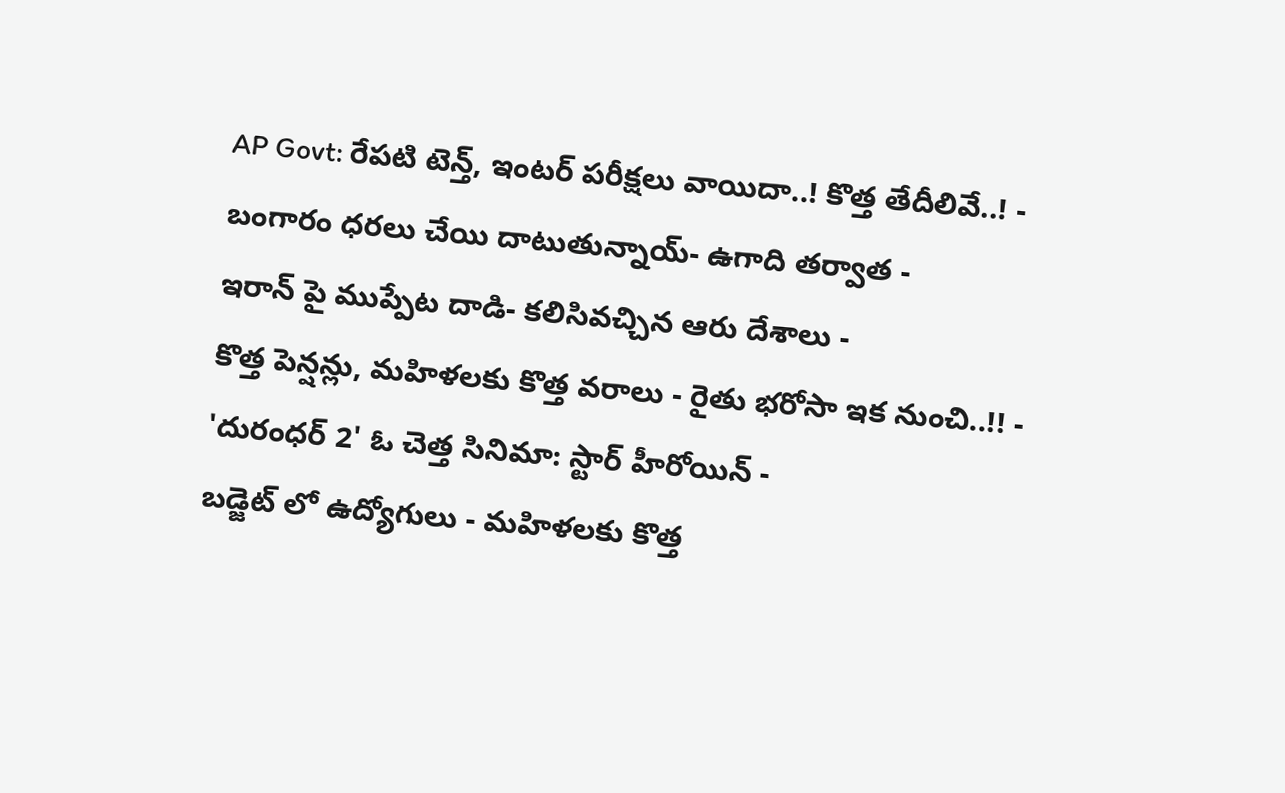AP Govt: రేపటి టెన్త్, ఇంటర్ పరీక్షలు వాయిదా..! కొత్త తేదీలివే..! -
బంగారం ధరలు చేయి దాటుతున్నాయ్- ఉగాది తర్వాత -
ఇరాన్ పై ముప్పేట దాడి- కలిసివచ్చిన ఆరు దేశాలు -
కొత్త పెన్షన్లు, మహిళలకు కొత్త వరాలు - రైతు భరోసా ఇక నుంచి..!! -
'దురంధర్ 2' ఓ చెత్త సినిమా: స్టార్ హీరోయిన్ -
బడ్జెట్ లో ఉద్యోగులు - మహిళలకు కొత్త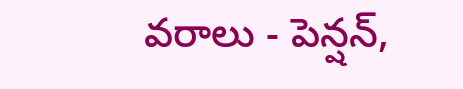వరాలు - పెన్షన్,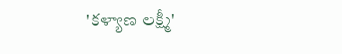'కళ్యాణ లక్ష్మీ'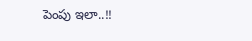పెంపు ఇలా..!!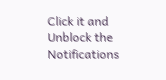Click it and Unblock the Notifications